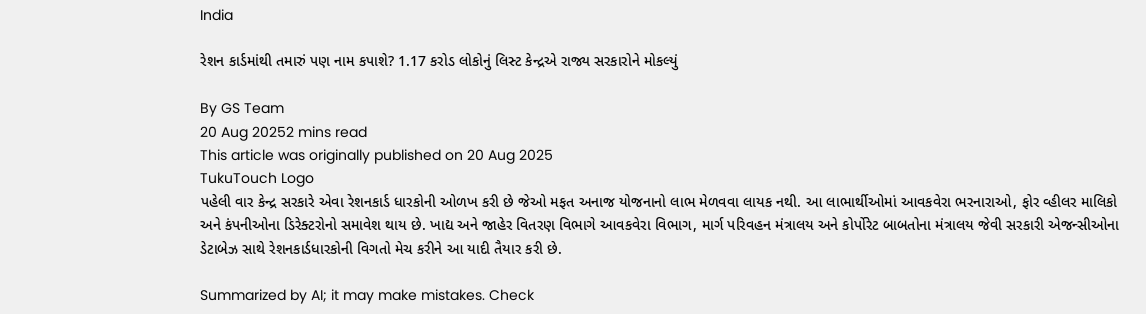India

રેશન કાર્ડમાંથી તમારું પણ નામ કપાશે? 1.17 કરોડ લોકોનું લિસ્ટ કેન્દ્રએ રાજ્ય સરકારોને મોકલ્યું

By GS Team
20 Aug 20252 mins read
This article was originally published on 20 Aug 2025
TukuTouch Logo
પહેલી વાર કેન્દ્ર સરકારે એવા રેશનકાર્ડ ધારકોની ઓળખ કરી છે જેઓ મફત અનાજ યોજનાનો લાભ મેળવવા લાયક નથી. આ લાભાર્થીઓમાં આવકવેરા ભરનારાઓ, ફોર વ્હીલર માલિકો અને કંપનીઓના ડિરેક્ટરોનો સમાવેશ થાય છે. ખાદ્ય અને જાહેર વિતરણ વિભાગે આવકવેરા વિભાગ, માર્ગ પરિવહન મંત્રાલય અને કોર્પોરેટ બાબતોના મંત્રાલય જેવી સરકારી એજન્સીઓના ડેટાબેઝ સાથે રેશનકાર્ડધારકોની વિગતો મેચ કરીને આ યાદી તૈયાર કરી છે.

Summarized by AI; it may make mistakes. Check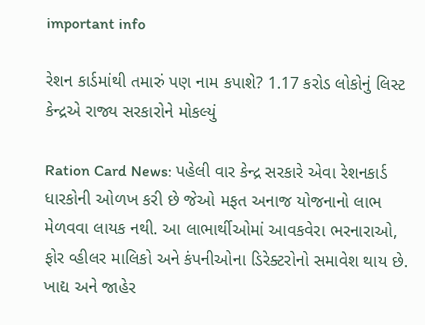important info

રેશન કાર્ડમાંથી તમારું પણ નામ કપાશે? 1.17 કરોડ લોકોનું લિસ્ટ કેન્દ્રએ રાજ્ય સરકારોને મોકલ્યું

Ration Card News: પહેલી વાર કેન્દ્ર સરકારે એવા રેશનકાર્ડ ધારકોની ઓળખ કરી છે જેઓ મફત અનાજ યોજનાનો લાભ મેળવવા લાયક નથી. આ લાભાર્થીઓમાં આવકવેરા ભરનારાઓ, ફોર વ્હીલર માલિકો અને કંપનીઓના ડિરેક્ટરોનો સમાવેશ થાય છે. ખાદ્ય અને જાહેર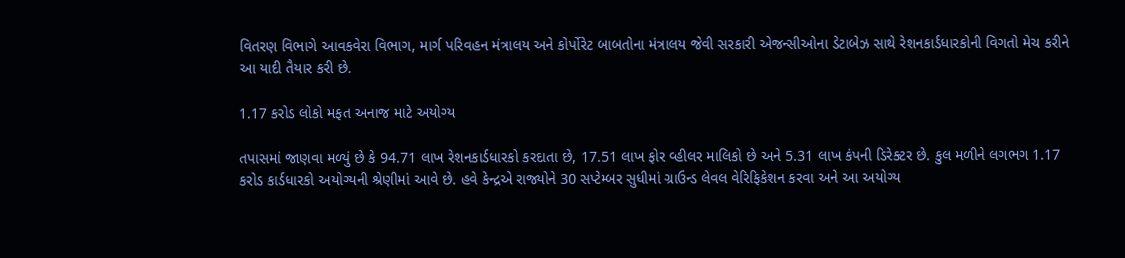વિતરણ વિભાગે આવકવેરા વિભાગ, માર્ગ પરિવહન મંત્રાલય અને કોર્પોરેટ બાબતોના મંત્રાલય જેવી સરકારી એજન્સીઓના ડેટાબેઝ સાથે રેશનકાર્ડધારકોની વિગતો મેચ કરીને આ યાદી તૈયાર કરી છે.

1.17 કરોડ લોકો મફત અનાજ માટે અયોગ્ય

તપાસમાં જાણવા મળ્યું છે કે 94.71 લાખ રેશનકાર્ડધારકો કરદાતા છે, 17.51 લાખ ફોર વ્હીલર માલિકો છે અને 5.31 લાખ કંપની ડિરેક્ટર છે. કુલ મળીને લગભગ 1.17 કરોડ કાર્ડધારકો અયોગ્યની શ્રેણીમાં આવે છે. હવે કેન્દ્રએ રાજ્યોને 30 સપ્ટેમ્બર સુધીમાં ગ્રાઉન્ડ લેવલ વેરિફિકેશન કરવા અને આ અયોગ્ય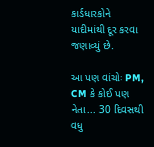કાર્ડધારકોને યાદીમાંથી દૂર કરવા જણાવ્યું છે.

આ પણ વાંચોઃ PM, CM કે કોઈ પણ નેતા... 30 દિવસથી વધુ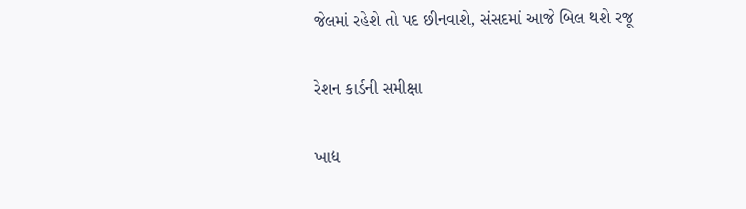જેલમાં રહેશે તો પદ છીનવાશે, સંસદમાં આજે બિલ થશે રજૂ

રેશન કાર્ડની સમીક્ષા

ખાદ્ય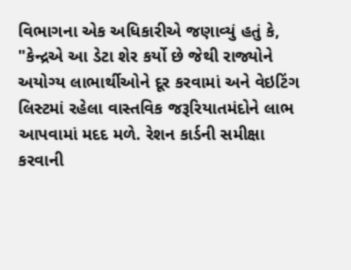વિભાગના એક અધિકારીએ જણાવ્યું હતું કે, "કેન્દ્રએ આ ડેટા શેર કર્યો છે જેથી રાજ્યોને અયોગ્ય લાભાર્થીઓને દૂર કરવામાં અને વેઇટિંગ લિસ્ટમાં રહેલા વાસ્તવિક જરૂરિયાતમંદોને લાભ આપવામાં મદદ મળે. રેશન કાર્ડની સમીક્ષા કરવાની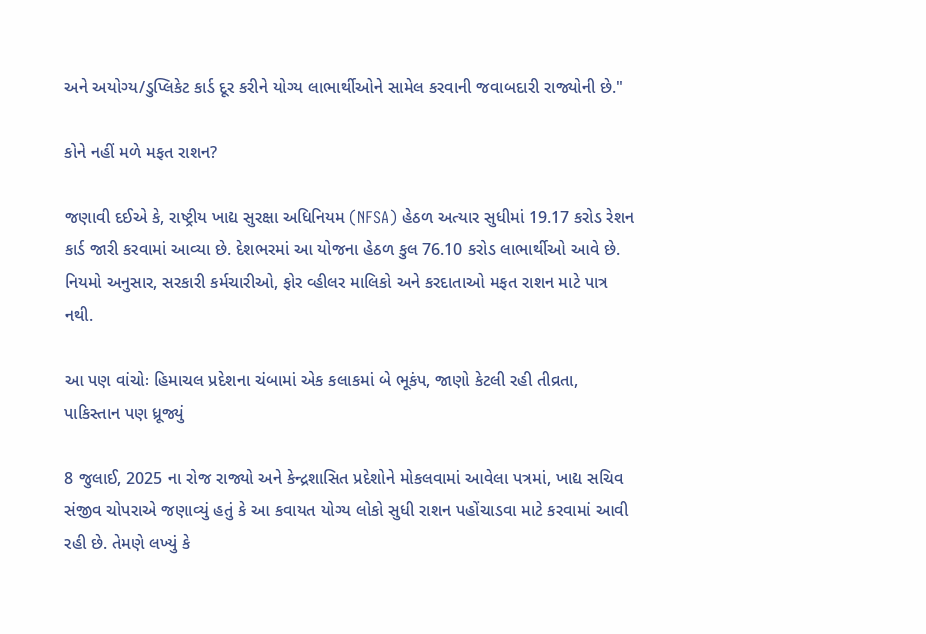અને અયોગ્ય/ડુપ્લિકેટ કાર્ડ દૂર કરીને યોગ્ય લાભાર્થીઓને સામેલ કરવાની જવાબદારી રાજ્યોની છે."

કોને નહીં મળે મફત રાશન?

જણાવી દઈએ કે, રાષ્ટ્રીય ખાદ્ય સુરક્ષા અધિનિયમ (NFSA) હેઠળ અત્યાર સુધીમાં 19.17 કરોડ રેશન કાર્ડ જારી કરવામાં આવ્યા છે. દેશભરમાં આ યોજના હેઠળ કુલ 76.10 કરોડ લાભાર્થીઓ આવે છે. નિયમો અનુસાર, સરકારી કર્મચારીઓ, ફોર વ્હીલર માલિકો અને કરદાતાઓ મફત રાશન માટે પાત્ર નથી.

આ પણ વાંચોઃ હિમાચલ પ્રદેશના ચંબામાં એક કલાકમાં બે ભૂકંપ, જાણો કેટલી રહી તીવ્રતા, પાકિસ્તાન પણ ધ્રૂજ્યું

8 જુલાઈ, 2025 ના રોજ રાજ્યો અને કેન્દ્રશાસિત પ્રદેશોને મોકલવામાં આવેલા પત્રમાં, ખાદ્ય સચિવ સંજીવ ચોપરાએ જણાવ્યું હતું કે આ કવાયત યોગ્ય લોકો સુધી રાશન પહોંચાડવા માટે કરવામાં આવી રહી છે. તેમણે લખ્યું કે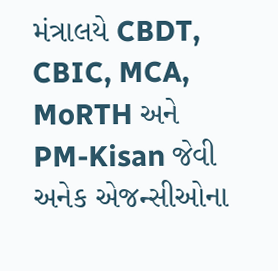મંત્રાલયે CBDT, CBIC, MCA, MoRTH અને PM-Kisan જેવી અનેક એજન્સીઓના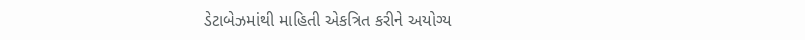ડેટાબેઝમાંથી માહિતી એકત્રિત કરીને અયોગ્ય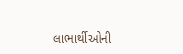લાભાર્થીઓની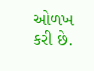ઓળખ કરી છે.